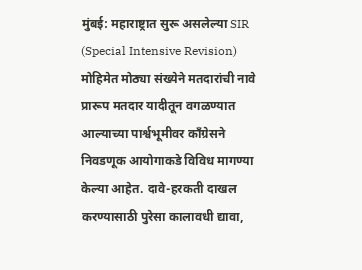मुंबई: महाराष्ट्रात सुरू असलेल्या SIR (Special Intensive Revision) मोहिमेत मोठ्या संख्येने मतदारांची नावे प्रारूप मतदार यादीतून वगळण्यात आल्याच्या पार्श्वभूमीवर काँग्रेसने निवडणूक आयोगाकडे विविध मागण्या केल्या आहेत. दावे-हरकती दाखल करण्यासाठी पुरेसा कालावधी द्यावा,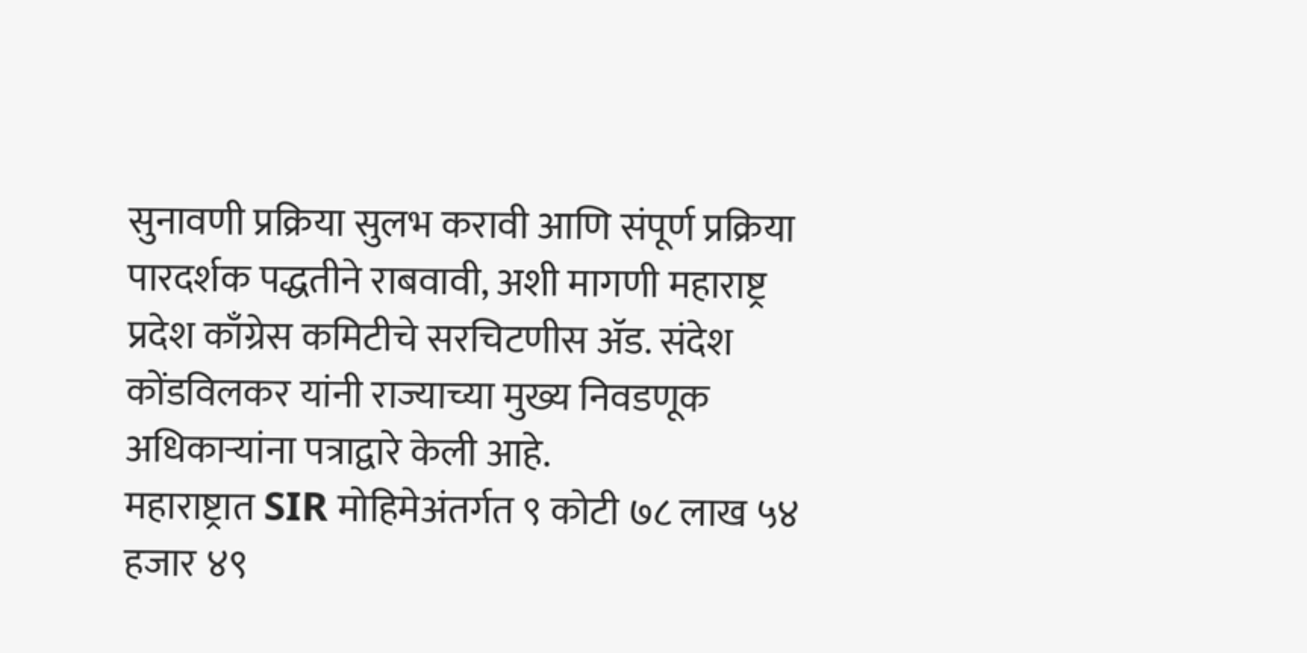सुनावणी प्रक्रिया सुलभ करावी आणि संपूर्ण प्रक्रिया पारदर्शक पद्धतीने राबवावी, अशी मागणी महाराष्ट्र प्रदेश काँग्रेस कमिटीचे सरचिटणीस ॲड. संदेश कोंडविलकर यांनी राज्याच्या मुख्य निवडणूक अधिकाऱ्यांना पत्राद्वारे केली आहे.
महाराष्ट्रात SIR मोहिमेअंतर्गत ९ कोटी ७८ लाख ५४ हजार ४९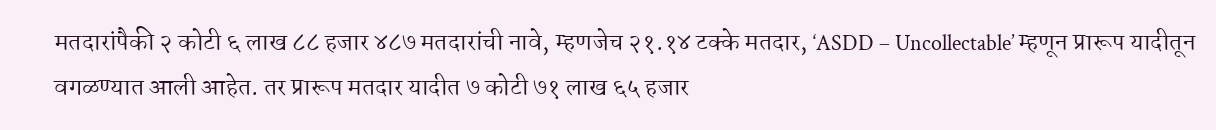मतदारांपैकी २ कोटी ६ लाख ८८ हजार ४८७ मतदारांची नावे, म्हणजेच २१.१४ टक्के मतदार, ‘ASDD – Uncollectable’ म्हणून प्रारूप यादीतून वगळण्यात आली आहेत. तर प्रारूप मतदार यादीत ७ कोटी ७१ लाख ६५ हजार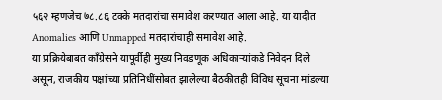५६२ म्हणजेच ७८.८६ टक्के मतदारांचा समावेश करण्यात आला आहे. या यादीत Anomalies आणि Unmapped मतदारांचाही समावेश आहे.
या प्रक्रियेबाबत काँग्रेसने यापूर्वीही मुख्य निवडणूक अधिकाऱ्यांकडे निवेदन दिले असून, राजकीय पक्षांच्या प्रतिनिधींसोबत झालेल्या बैठकीतही विविध सूचना मांडल्या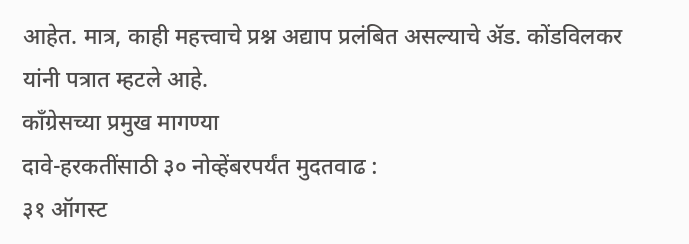आहेत. मात्र, काही महत्त्वाचे प्रश्न अद्याप प्रलंबित असल्याचे ॲड. कोंडविलकर यांनी पत्रात म्हटले आहे.
काँग्रेसच्या प्रमुख मागण्या
दावे-हरकतींसाठी ३० नोव्हेंबरपर्यंत मुदतवाढ :
३१ ऑगस्ट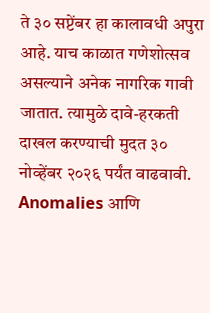ते ३० सप्टेंबर हा कालावधी अपुरा आहे. याच काळात गणेशोत्सव असल्याने अनेक नागरिक गावी जातात. त्यामुळे दावे-हरकती दाखल करण्याची मुदत ३० नोव्हेंबर २०२६ पर्यंत वाढवावी.
Anomalies आणि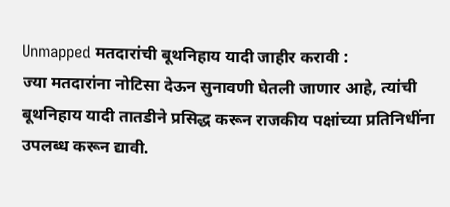Unmapped मतदारांची बूथनिहाय यादी जाहीर करावी :
ज्या मतदारांना नोटिसा देऊन सुनावणी घेतली जाणार आहे, त्यांची बूथनिहाय यादी तातडीने प्रसिद्ध करून राजकीय पक्षांच्या प्रतिनिधींना उपलब्ध करून द्यावी.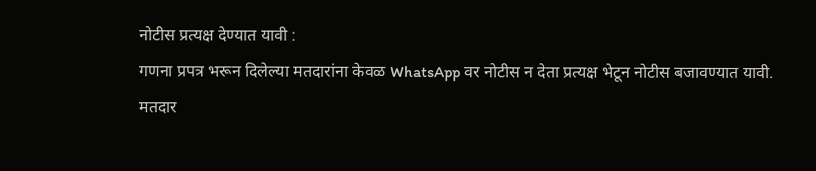नोटीस प्रत्यक्ष देण्यात यावी :
गणना प्रपत्र भरून दिलेल्या मतदारांना केवळ WhatsApp वर नोटीस न देता प्रत्यक्ष भेटून नोटीस बजावण्यात यावी.
मतदार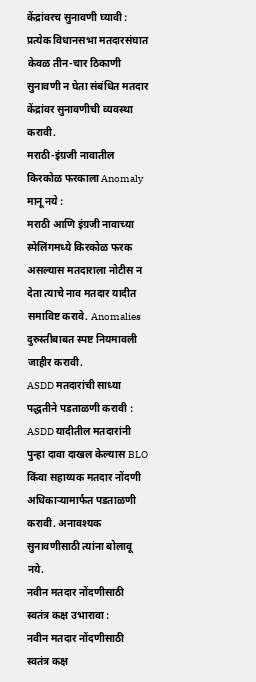केंद्रांवरच सुनावणी घ्यावी :
प्रत्येक विधानसभा मतदारसंघात केवळ तीन-चार ठिकाणी सुनावणी न घेता संबंधित मतदार केंद्रांवर सुनावणीची व्यवस्था करावी.
मराठी-इंग्रजी नावातील किरकोळ फरकाला Anomaly मानू नये :
मराठी आणि इंग्रजी नावाच्या स्पेलिंगमध्ये किरकोळ फरक असल्यास मतदाराला नोटीस न देता त्याचे नाव मतदार यादीत समाविष्ट करावे. Anomalies दुरुस्तीबाबत स्पष्ट नियमावली जाहीर करावी.
ASDD मतदारांची साध्या पद्धतीने पडताळणी करावी :
ASDD यादीतील मतदारांनी पुन्हा दावा दाखल केल्यास BLO किंवा सहाय्यक मतदार नोंदणी अधिकाऱ्यामार्फत पडताळणी करावी. अनावश्यक सुनावणीसाठी त्यांना बोलावू नये.
नवीन मतदार नोंदणीसाठी स्वतंत्र कक्ष उभारावा :
नवीन मतदार नोंदणीसाठी स्वतंत्र कक्ष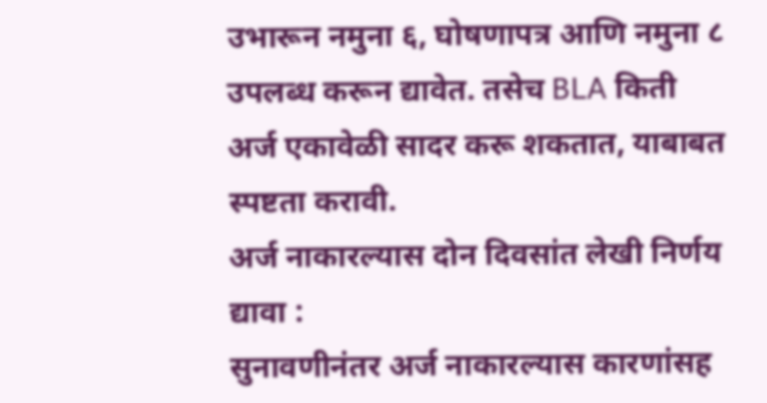उभारून नमुना ६, घोषणापत्र आणि नमुना ८ उपलब्ध करून द्यावेत. तसेच BLA किती अर्ज एकावेळी सादर करू शकतात, याबाबत स्पष्टता करावी.
अर्ज नाकारल्यास दोन दिवसांत लेखी निर्णय द्यावा :
सुनावणीनंतर अर्ज नाकारल्यास कारणांसह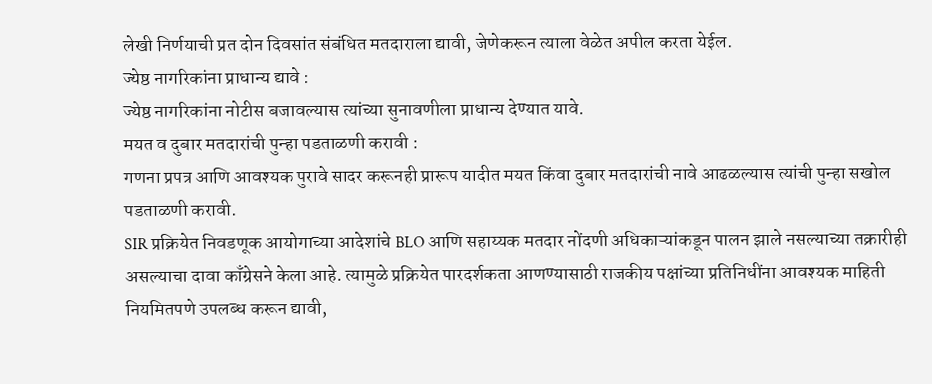लेखी निर्णयाची प्रत दोन दिवसांत संबंधित मतदाराला द्यावी, जेणेकरून त्याला वेळेत अपील करता येईल.
ज्येष्ठ नागरिकांना प्राधान्य द्यावे :
ज्येष्ठ नागरिकांना नोटीस बजावल्यास त्यांच्या सुनावणीला प्राधान्य देण्यात यावे.
मयत व दुबार मतदारांची पुन्हा पडताळणी करावी :
गणना प्रपत्र आणि आवश्यक पुरावे सादर करूनही प्रारूप यादीत मयत किंवा दुबार मतदारांची नावे आढळल्यास त्यांची पुन्हा सखोल पडताळणी करावी.
SIR प्रक्रियेत निवडणूक आयोगाच्या आदेशांचे BLO आणि सहाय्यक मतदार नोंदणी अधिकाऱ्यांकडून पालन झाले नसल्याच्या तक्रारीही असल्याचा दावा काँग्रेसने केला आहे. त्यामुळे प्रक्रियेत पारदर्शकता आणण्यासाठी राजकीय पक्षांच्या प्रतिनिधींना आवश्यक माहिती नियमितपणे उपलब्ध करून द्यावी,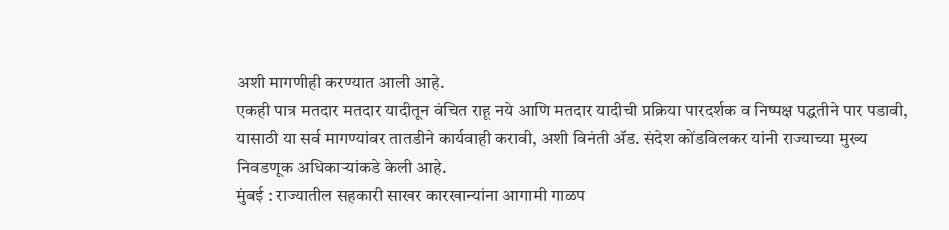अशी मागणीही करण्यात आली आहे.
एकही पात्र मतदार मतदार यादीतून वंचित राहू नये आणि मतदार यादीची प्रक्रिया पारदर्शक व निष्पक्ष पद्धतीने पार पडावी, यासाठी या सर्व मागण्यांवर तातडीने कार्यवाही करावी, अशी विनंती ॲड. संदेश कोंडविलकर यांनी राज्याच्या मुख्य निवडणूक अधिकाऱ्यांकडे केली आहे.
मुंबई : राज्यातील सहकारी साखर कारखान्यांना आगामी गाळप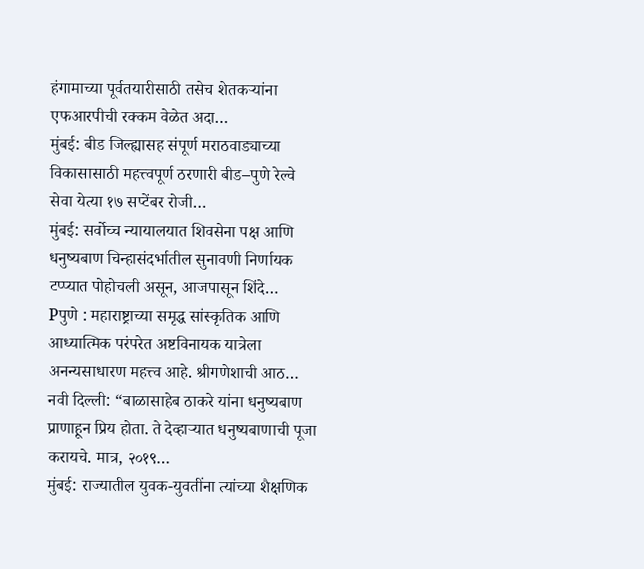हंगामाच्या पूर्वतयारीसाठी तसेच शेतकऱ्यांना एफआरपीची रक्कम वेळेत अदा…
मुंबई: बीड जिल्ह्यासह संपूर्ण मराठवाड्याच्या विकासासाठी महत्त्वपूर्ण ठरणारी बीड–पुणे रेल्वे सेवा येत्या १७ सप्टेंबर रोजी…
मुंबई: सर्वोच्च न्यायालयात शिवसेना पक्ष आणि धनुष्यबाण चिन्हासंदर्भातील सुनावणी निर्णायक टप्प्यात पोहोचली असून, आजपासून शिंदे…
Pपुणे : महाराष्ट्राच्या समृद्ध सांस्कृतिक आणि आध्यात्मिक परंपरेत अष्टविनायक यात्रेला अनन्यसाधारण महत्त्व आहे. श्रीगणेशाची आठ…
नवी दिल्ली: “बाळासाहेब ठाकरे यांना धनुष्यबाण प्राणाहून प्रिय होता. ते देव्हाऱ्यात धनुष्यबाणाची पूजा करायचे. मात्र, २०१९…
मुंबई: राज्यातील युवक-युवतींना त्यांच्या शैक्षणिक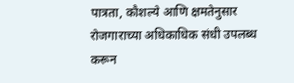पात्रता, कौशल्ये आणि क्षमतेनुसार रोजगाराच्या अधिकाधिक संधी उपलब्ध करून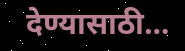देण्यासाठी…